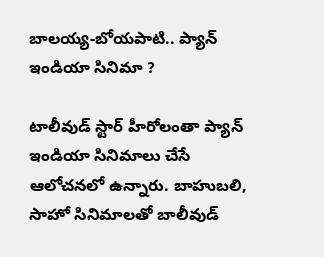బాలయ్య-బోయపాటి.. ప్యాన్ ఇండియా సినిమా ?

టాలీవుడ్ స్టార్ హీరోలంతా ప్యాన్ ఇండియా సినిమాలు చేసే ఆలోచనలో ఉన్నారు. బాహుబలి, సాహో సినిమాలతో బాలీవుడ్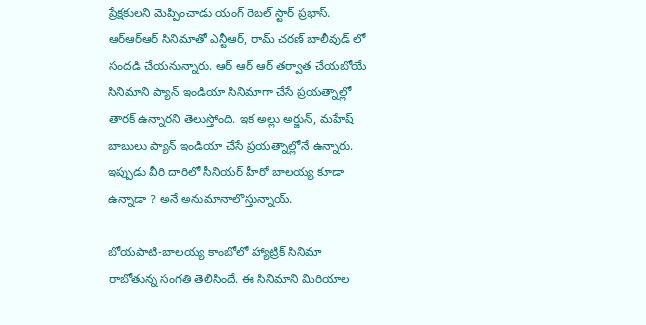ప్రేక్షకులని మెప్పించాడు యంగ్ రెబల్ స్టార్ ప్రభాస్. ఆర్ఆర్ఆర్ సినిమాతో ఎన్టీఆర్, రామ్ చరణ్ బాలీవుడ్ లో సందడి చేయనున్నారు. ఆర్ ఆర్ ఆర్ తర్వాత చేయబోయే సినిమాని ప్యాన్ ఇండియా సినిమాగా చేసే ప్రయత్నాల్లో తారక్ ఉన్నారని తెలుస్తోంది. ఇక అల్లు అర్జున్, మహేష్ బాబులు ప్యాన్ ఇండియా చేసే ప్రయత్నాల్లోనే ఉన్నారు. ఇప్పుడు వీరి దారిలో సీనియర్ హీరో బాలయ్య కూడా ఉన్నాడా ? అనే అనుమానాలొస్తున్నాయ్.

బోయపాటి-బాలయ్య కాంబోలో హ్యాట్రిక్ సినిమా రాబోతున్న సంగతి తెలిసిందే. ఈ సినిమాని మిరియాల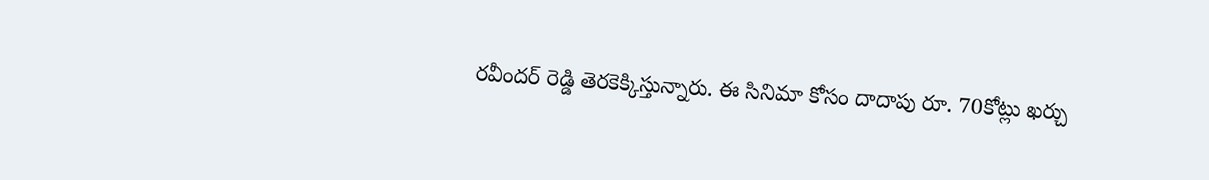రవీందర్ రెడ్డి తెరకెక్కిస్తున్నారు. ఈ సినిమా కోసం దాదాపు రూ. 70కోట్లు ఖర్చు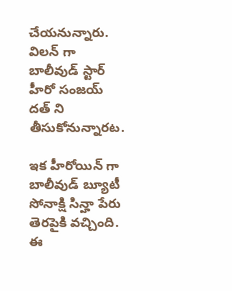చేయనున్నారు. విలన్ గా బాలీవుడ్ స్టార్ హీరో సంజయ్ దత్ ని తీసుకోనున్నారట.

ఇక హీరోయిన్ గా బాలీవుడ్ బ్యూటీ సోనాక్షి సిన్హా పేరు తెరపైకి వచ్చింది. ఈ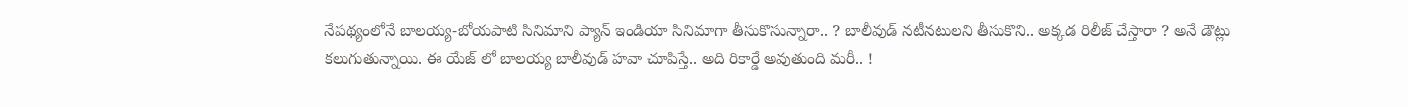నేపథ్యంలోనే బాలయ్య-బోయపాటి సినిమాని ప్యాన్ ఇండియా సినిమాగా తీసుకొసున్నారా.. ? బాలీవుడ్ నటీనటులని తీసుకొని.. అక్కడ రిలీజ్ చేస్తారా ? అనే డౌట్లు కలుగుతున్నాయి. ఈ యేజ్ లో బాలయ్య బాలీవుడ్ హవా చూపిస్తే.. అది రికార్డే అవుతుంది మరీ.. !